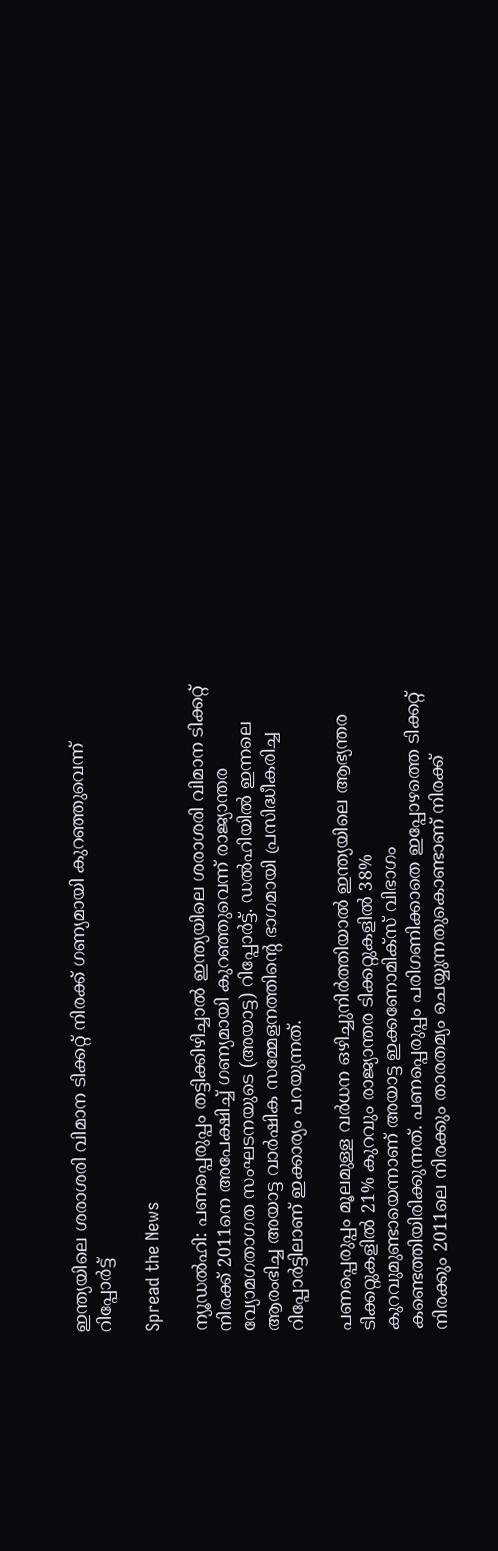ഇന്ത്യയിലെ ശരാശരി വിമാന ടിക്കറ്റ് നിരക്ക് ഗണ്യമായി കുറഞ്ഞുവെന്ന് റിപ്പോർട്ട്

Spread the News

ന്യൂഡൽഹി: പണപ്പെരുപ്പം തട്ടിക്കിഴിച്ചാൽ ഇന്ത്യയിലെ ശരാശരി വിമാന ടിക്കറ്റ് നിരക്ക് 2011നെ അപേക്ഷിച്ച് ഗണ്യമായി കുറഞ്ഞുവെന്ന് രാജ്യാന്തര വ്യോമഗതാഗത സംഘടനയുടെ (അയാട്ട) റിപ്പോർട്ട്. ഡൽഹിയിൽ ഇന്നലെ ആരംഭിച്ച അയാട്ട വാർഷിക സമ്മേളനത്തിന്റെ ഭാഗമായി പ്രസിദ്ധീകരിച്ച റിപ്പോർട്ടിലാണ് ഇക്കാര്യം പറയുന്നത്.

പണപ്പെരുപ്പം മൂലമുള്ള വർധന ഒഴിച്ചുനിർത്തിയാൽ ഇന്ത്യയിലെ ആഭ്യന്തര ടിക്കറ്റുകളിൽ 21% കുറവും രാജ്യാന്തര ടിക്കറ്റുകളിൽ 38% കുറവുമുണ്ടായെന്നാണ് അയാട്ട ഇക്കണോമിക്സ് വിഭാഗം കണ്ടെത്തിയിരിക്കുന്നത്. പണപ്പെരുപ്പം പരിഗണിക്കാതെ ഇപ്പോഴത്തെ ടിക്കറ്റ് നിരക്കും 2011ലെ നിരക്കും താരതമ്യം ചെയ്യുന്നതുകൊണ്ടാണ് നിരക്ക്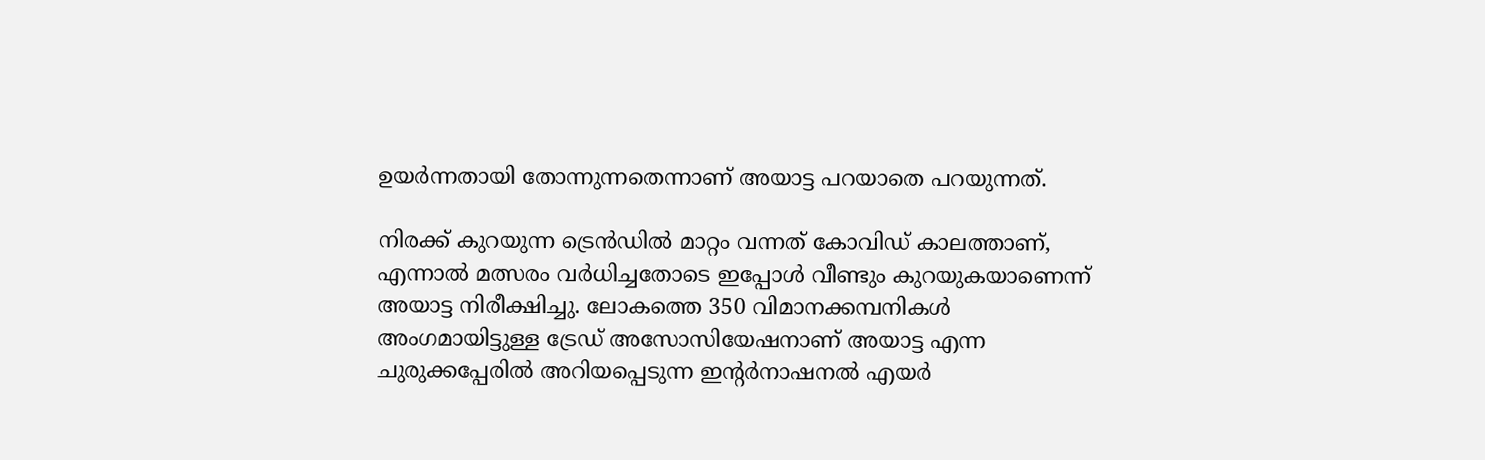ഉയർന്നതായി തോന്നുന്നതെന്നാണ് അയാട്ട പറയാതെ പറയുന്നത്.

നിരക്ക് കുറയുന്ന ട്രെൻഡിൽ മാറ്റം വന്നത് കോവിഡ് കാലത്താണ്, എന്നാൽ മത്സരം വർധിച്ചതോടെ ഇപ്പോൾ വീണ്ടും കുറയുകയാണെന്ന് അയാട്ട നിരീക്ഷിച്ചു. ലോകത്തെ 350 വിമാനക്കമ്പനികൾ അംഗമായിട്ടുള്ള ട്രേഡ് അസോസിയേഷനാണ് അയാട്ട എന്ന ചുരുക്കപ്പേരിൽ അറിയപ്പെടുന്ന ഇന്റർനാഷനൽ എയർ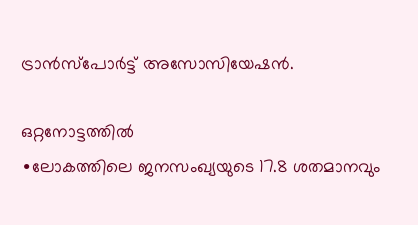ട്രാൻസ്പോർട്ട് അസോസിയേഷൻ.

ഒറ്റനോട്ടത്തിൽ
∙ലോകത്തിലെ ജനസംഖ്യയുടെ 17.8 ശതമാനവും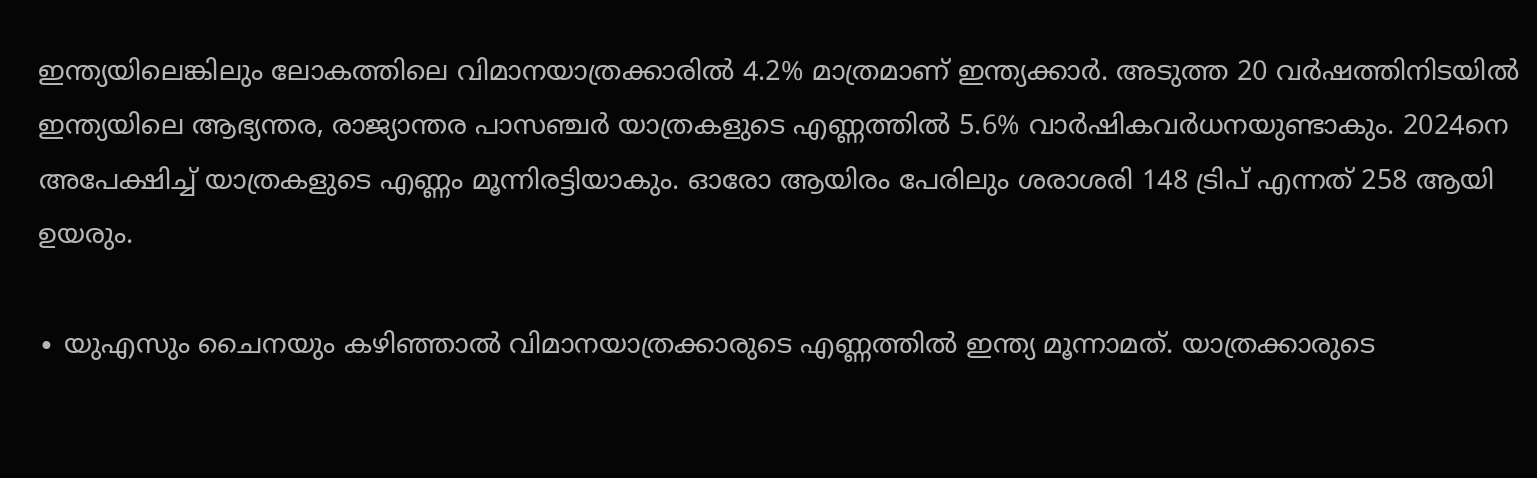ഇന്ത്യയിലെങ്കിലും ലോകത്തിലെ വിമാനയാത്രക്കാരിൽ 4.2% മാത്രമാണ് ഇന്ത്യക്കാർ. അടുത്ത 20 വർഷത്തിനിടയിൽ ഇന്ത്യയിലെ ആഭ്യന്തര, രാജ്യാന്തര പാസഞ്ചർ യാത്രകളുടെ എണ്ണത്തിൽ 5.6% വാർഷികവർധനയുണ്ടാകും. 2024നെ അപേക്ഷിച്ച് യാത്രകളുടെ എണ്ണം മൂന്നിരട്ടിയാകും. ഓരോ ആയിരം പേരിലും ശരാശരി 148 ട്രിപ് എന്നത് 258 ആയി ഉയരും.

∙ യുഎസും ചൈനയും കഴിഞ്ഞാൽ വിമാനയാത്രക്കാരുടെ എണ്ണത്തിൽ ഇന്ത്യ മൂന്നാമത്. യാത്രക്കാരുടെ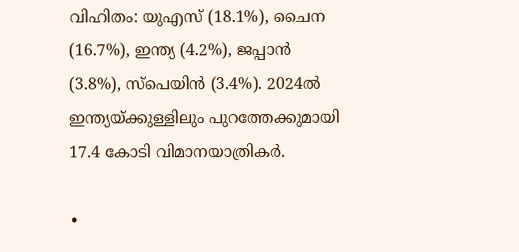വിഹിതം: യുഎസ് (18.1%), ചൈന (16.7%), ഇന്ത്യ (4.2%), ജപ്പാൻ (3.8%), സ്പെയിൻ (3.4%). 2024ൽ ഇന്ത്യയ്ക്കുള്ളിലും പുറത്തേക്കുമായി 17.4 കോടി വിമാനയാത്രികർ.

∙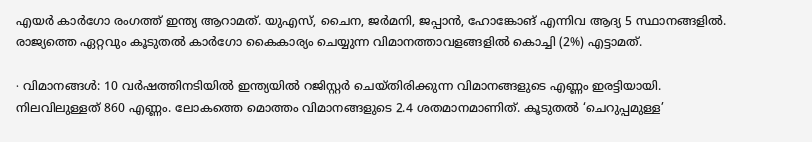എയർ കാർഗോ രംഗത്ത് ഇന്ത്യ ആറാമത്. യുഎസ്, ചൈന, ജർമനി, ജപ്പാൻ, ഹോങ്കോങ് എന്നിവ ആദ്യ 5 സ്ഥാനങ്ങളിൽ. രാജ്യത്തെ ഏറ്റവും കൂടുതൽ കാർഗോ കൈകാര്യം ചെയ്യുന്ന വിമാനത്താവളങ്ങളിൽ കൊച്ചി (2%) എട്ടാമത്.

∙ വിമാനങ്ങൾ: 10 വർഷത്തിനടിയിൽ ഇന്ത്യയിൽ റജിസ്റ്റർ ചെയ്തിരിക്കുന്ന വിമാനങ്ങളുടെ എണ്ണം ഇരട്ടിയായി. നിലവിലുള്ളത് 860 എണ്ണം. ലോകത്തെ മൊത്തം വിമാനങ്ങളുടെ 2.4 ശതമാനമാണിത്. കൂടുതൽ ‘ചെറുപ്പമുള്ള’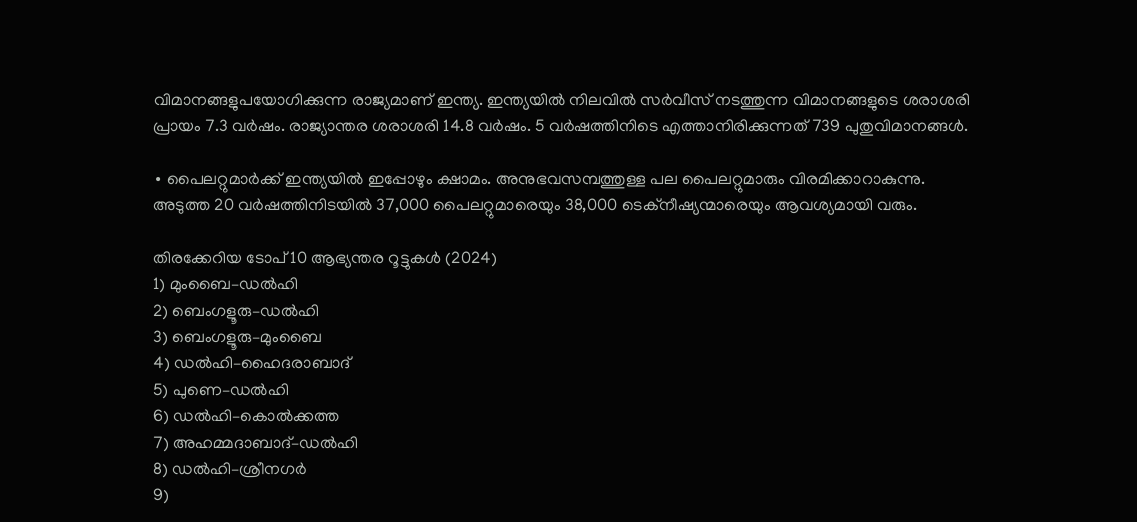വിമാനങ്ങളുപയോഗിക്കുന്ന രാജ്യമാണ് ഇന്ത്യ. ഇന്ത്യയിൽ നിലവിൽ സർവീസ് നടത്തുന്ന വിമാനങ്ങളുടെ ശരാശരി പ്രായം 7.3 വർഷം. രാജ്യാന്തര ശരാശരി 14.8 വർഷം. 5 വർഷത്തിനിടെ എത്താനിരിക്കുന്നത് 739 പുതുവിമാനങ്ങൾ.

∙ പൈലറ്റുമാർക്ക് ഇന്ത്യയിൽ ഇപ്പോഴും ക്ഷാമം. അനുഭവസമ്പത്തുള്ള പല പൈലറ്റുമാരും വിരമിക്കാറാകുന്നു. അടുത്ത 20 വർഷത്തിനിടയിൽ 37,000 പൈലറ്റുമാരെയും 38,000 ടെക്നീഷ്യന്മാരെയും ആവശ്യമായി വരും.

തിരക്കേറിയ ടോപ് 10 ആഭ്യന്തര റൂട്ടുകൾ (2024)
1) മുംബൈ–ഡൽഹി
2) ബെംഗളൂരു–ഡൽഹി
3) ബെംഗളൂരു–മുംബൈ
4) ഡൽഹി–ഹൈദരാബാദ്
5) പുണെ–ഡൽഹി
6) ഡൽഹി–കൊൽക്കത്ത
7) അഹമ്മദാബാദ്–ഡൽഹി
8) ഡൽഹി–ശ്രീനഗർ
9)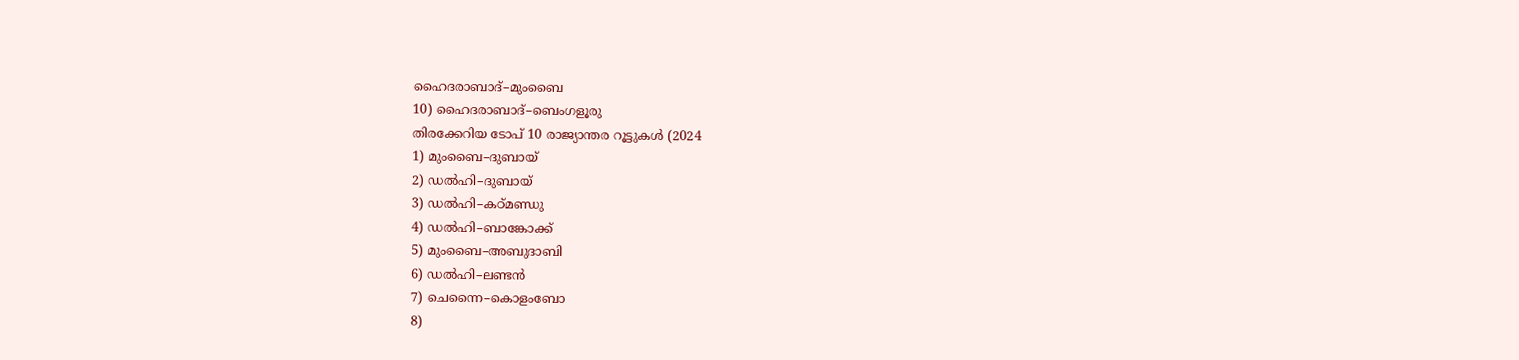ഹൈദരാബാദ്–മുംബൈ
10) ഹൈദരാബാദ്–ബെംഗളൂരു
തിരക്കേറിയ ടോപ് 10 രാജ്യാന്തര റൂട്ടുകൾ (2024
1) മുംബൈ–ദുബായ്
2) ഡൽഹി–ദുബായ്
3) ഡൽഹി–കഠ്മണ്ഡു
4) ഡൽഹി–ബാങ്കോക്ക്
5) മുംബൈ–അബുദാബി
6) ഡൽഹി–ലണ്ടൻ
7) ചെന്നൈ–കൊളംബോ
8)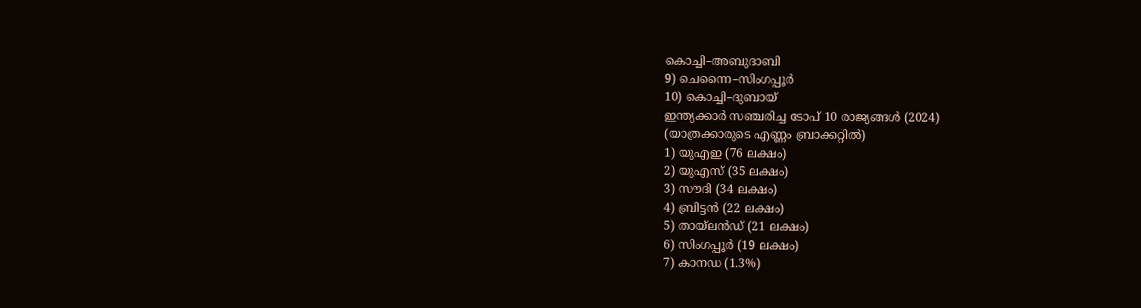കൊച്ചി–അബുദാബി
9) ചെന്നൈ–സിംഗപ്പൂർ
10) കൊച്ചി–ദുബായ്
ഇന്ത്യക്കാർ സഞ്ചരിച്ച ടോപ് 10 രാജ്യങ്ങൾ (2024)
(യാത്രക്കാരുടെ എണ്ണം ബ്രാക്കറ്റിൽ)
1) യുഎഇ (76 ലക്ഷം)
2) യുഎസ് (35 ലക്ഷം)
3) സൗദി (34 ലക്ഷം)
4) ബ്രിട്ടൻ (22 ലക്ഷം)
5) തായ‍്‌ലൻഡ് (21 ലക്ഷം)
6) സിംഗപ്പൂർ (19 ലക്ഷം)
7) കാനഡ (1.3%)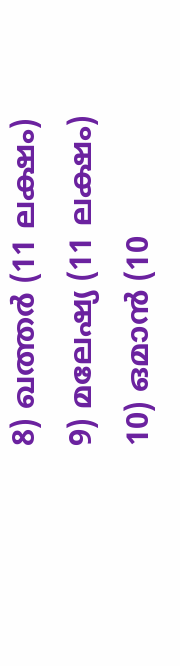8) ഖത്തർ (11 ലക്ഷം)
9) മലേഷ്യ (11 ലക്ഷം)
10) ഒമാൻ (10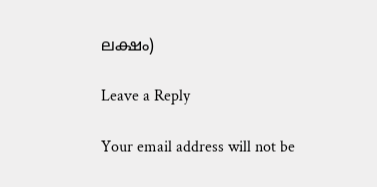ലക്ഷം)

Leave a Reply

Your email address will not be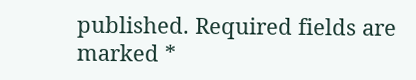published. Required fields are marked *